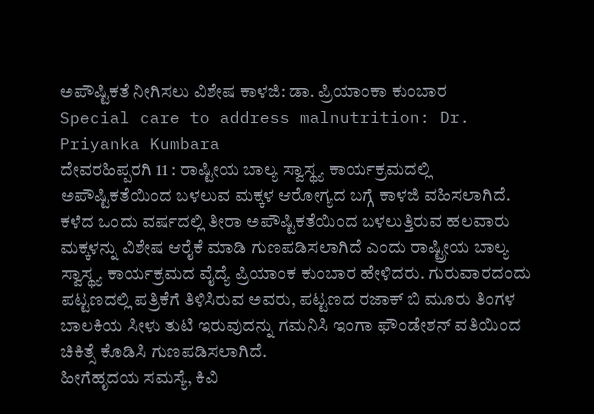ಅಪೌಷ್ಟಿಕತೆ ನೀಗಿಸಲು ವಿಶೇಷ ಕಾಳಜಿ: ಡಾ. ಪ್ರಿಯಾಂಕಾ ಕುಂಬಾರ
Special care to address malnutrition: Dr. Priyanka Kumbara
ದೇವರಹಿಪ್ಪರಗಿ 11 : ರಾಷ್ಟೀಯ ಬಾಲ್ಯ ಸ್ವಾಸ್ಥ್ಯ ಕಾರ್ಯಕ್ರಮದಲ್ಲಿ ಅಪೌಷ್ಟಿಕತೆಯಿಂದ ಬಳಲುವ ಮಕ್ಕಳ ಆರೋಗ್ಯದ ಬಗ್ಗೆ ಕಾಳಜಿ ವಹಿಸಲಾಗಿದೆ. ಕಳೆದ ಒಂದು ವರ್ಷದಲ್ಲಿ ತೀರಾ ಅಪೌಷ್ಟಿಕತೆಯಿಂದ ಬಳಲುತ್ತಿರುವ ಹಲವಾರು ಮಕ್ಕಳನ್ನು ವಿಶೇಷ ಆರೈಕೆ ಮಾಡಿ ಗುಣಪಡಿಸಲಾಗಿದೆ ಎಂದು ರಾಷ್ಟ್ರೀಯ ಬಾಲ್ಯ ಸ್ವಾಸ್ಥ್ಯ ಕಾರ್ಯಕ್ರಮದ ವೈದ್ಯೆ ಪ್ರಿಯಾಂಕ ಕುಂಬಾರ ಹೇಳಿದರು. ಗುರುವಾರದಂದು ಪಟ್ಟಣದಲ್ಲಿ ಪತ್ರಿಕೆಗೆ ತಿಳಿಸಿರುವ ಅವರು, ಪಟ್ಟಣದ ರಜಾಕ್ ಬಿ ಮೂರು ತಿಂಗಳ ಬಾಲಕಿಯ ಸೀಳು ತುಟಿ ಇರುವುದನ್ನು ಗಮನಿಸಿ ಇಂಗಾ ಫೌಂಡೇಶನ್ ವತಿಯಿಂದ ಚಿಕಿತ್ಸೆ ಕೊಡಿಸಿ ಗುಣಪಡಿಸಲಾಗಿದೆ.
ಹೀಗೆಹೃದಯ ಸಮಸ್ಯೆ, ಕಿವಿ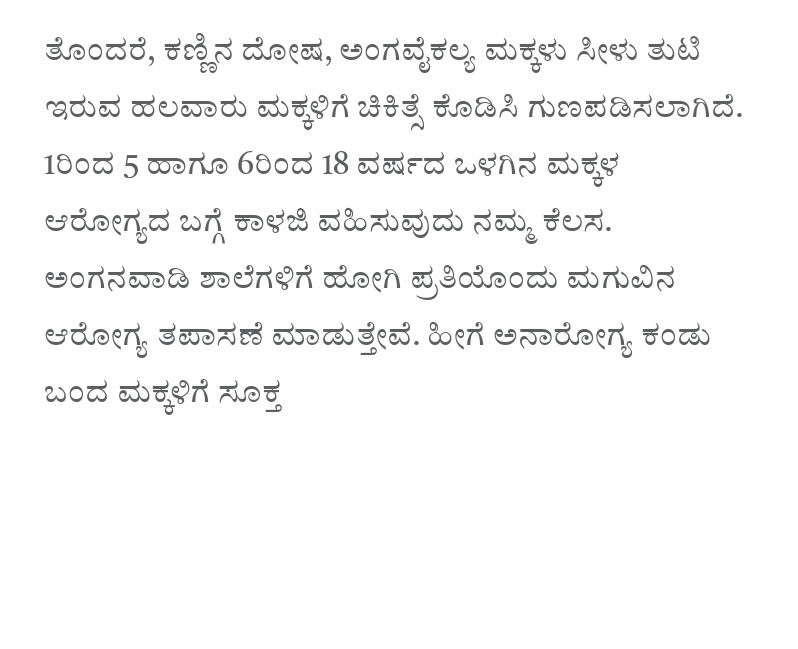ತೊಂದರೆ, ಕಣ್ಣಿನ ದೋಷ, ಅಂಗವೈಕಲ್ಯ ಮಕ್ಕಳು ಸೀಳು ತುಟಿ ಇರುವ ಹಲವಾರು ಮಕ್ಕಳಿಗೆ ಚಿಕಿತ್ಸೆ ಕೊಡಿಸಿ ಗುಣಪಡಿಸಲಾಗಿದೆ. 1ರಿಂದ 5 ಹಾಗೂ 6ರಿಂದ 18 ವರ್ಷದ ಒಳಗಿನ ಮಕ್ಕಳ ಆರೋಗ್ಯದ ಬಗ್ಗೆ ಕಾಳಜಿ ವಹಿಸುವುದು ನಮ್ಮ ಕೆಲಸ. ಅಂಗನವಾಡಿ ಶಾಲೆಗಳಿಗೆ ಹೋಗಿ ಪ್ರತಿಯೊಂದು ಮಗುವಿನ ಆರೋಗ್ಯ ತಪಾಸಣೆ ಮಾಡುತ್ತೇವೆ. ಹೀಗೆ ಅನಾರೋಗ್ಯ ಕಂಡು ಬಂದ ಮಕ್ಕಳಿಗೆ ಸೂಕ್ತ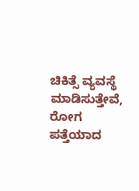ಚಿಕಿತ್ಸೆ ವ್ಯವಸ್ಥೆ ಮಾಡಿಸುತ್ತೇವೆ, ರೋಗ ಪತ್ತೆಯಾದ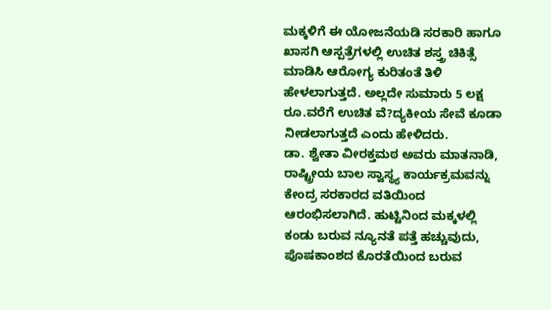ಮಕ್ಕಳಿಗೆ ಈ ಯೋಜನೆಯಡಿ ಸರಕಾರಿ ಹಾಗೂ ಖಾಸಗಿ ಆಸ್ಪತ್ರೆಗಳಲ್ಲಿ ಉಚಿತ ಶಸ್ತ್ರ ಚಿಕಿತ್ಸೆ ಮಾಡಿಸಿ ಆರೋಗ್ಯ ಕುರಿತಂತೆ ತಿಳಿ ಹೇಳಲಾಗುತ್ತದೆ. ಅಲ್ಲದೇ ಸುಮಾರು 5 ಲಕ್ಷ ರೂ.ವರೆಗೆ ಉಚಿತ ವೆ?ದ್ಯಕೀಯ ಸೇವೆ ಕೂಡಾ ನೀಡಲಾಗುತ್ತದೆ ಎಂದು ಹೇಳಿದರು.
ಡಾ. ಶ್ವೇತಾ ವೀರಕ್ತಮಠ ಅವರು ಮಾತನಾಡಿ, ರಾಷ್ಟ್ರೀಯ ಬಾಲ ಸ್ವಾಸ್ಥ್ಯ ಕಾರ್ಯಕ್ರಮವನ್ನು ಕೇಂದ್ರ ಸರಕಾರದ ವತಿಯಿಂದ ಆರಂಭಿಸಲಾಗಿದೆ. ಹುಟ್ಟಿನಿಂದ ಮಕ್ಕಳಲ್ಲಿ ಕಂಡು ಬರುವ ನ್ಯೂನತೆ ಪತ್ತೆ ಹಚ್ಚುವುದು, ಪೊಷಕಾಂಶದ ಕೊರತೆಯಿಂದ ಬರುವ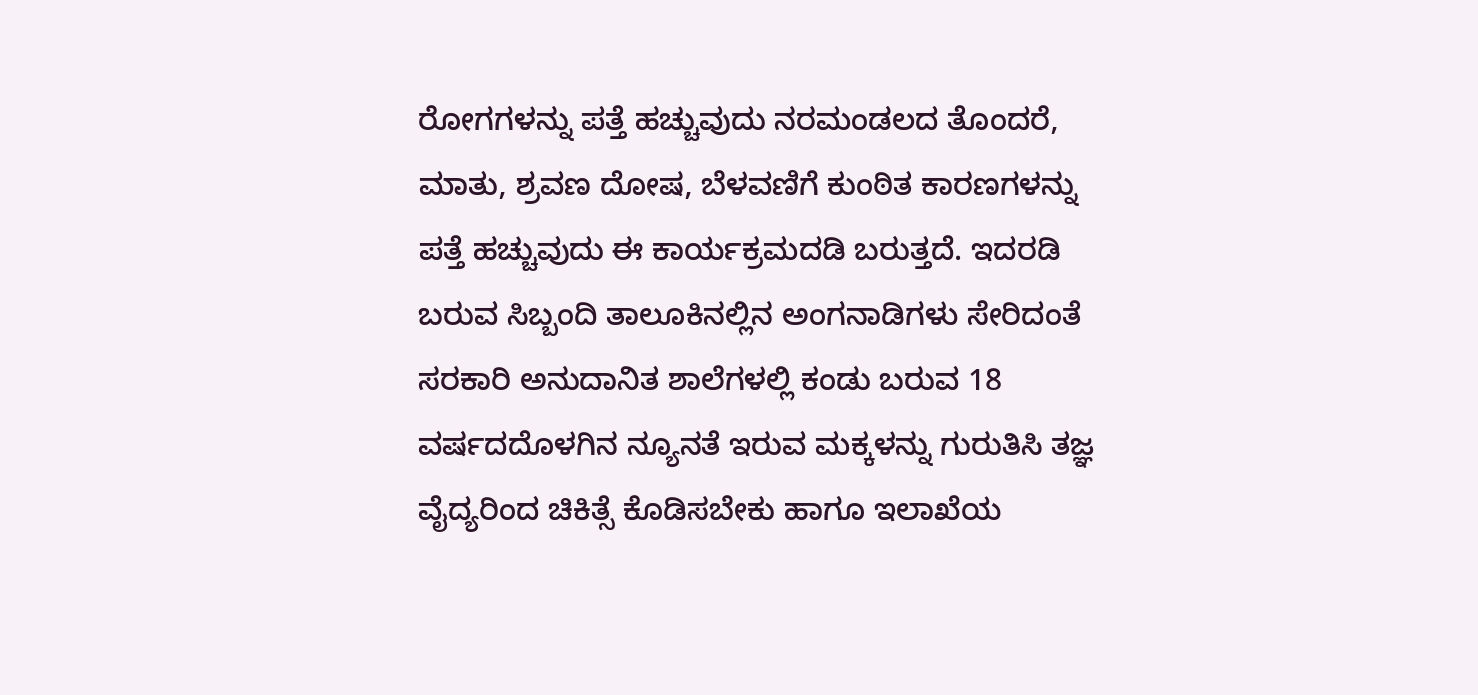ರೋಗಗಳನ್ನು ಪತ್ತೆ ಹಚ್ಚುವುದು ನರಮಂಡಲದ ತೊಂದರೆ, ಮಾತು, ಶ್ರವಣ ದೋಷ, ಬೆಳವಣಿಗೆ ಕುಂಠಿತ ಕಾರಣಗಳನ್ನು ಪತ್ತೆ ಹಚ್ಚುವುದು ಈ ಕಾರ್ಯಕ್ರಮದಡಿ ಬರುತ್ತದೆ. ಇದರಡಿ ಬರುವ ಸಿಬ್ಬಂದಿ ತಾಲೂಕಿನಲ್ಲಿನ ಅಂಗನಾಡಿಗಳು ಸೇರಿದಂತೆ ಸರಕಾರಿ ಅನುದಾನಿತ ಶಾಲೆಗಳಲ್ಲಿ ಕಂಡು ಬರುವ 18 ವರ್ಷದದೊಳಗಿನ ನ್ಯೂನತೆ ಇರುವ ಮಕ್ಕಳನ್ನು ಗುರುತಿಸಿ ತಜ್ಞ ವೈದ್ಯರಿಂದ ಚಿಕಿತ್ಸೆ ಕೊಡಿಸಬೇಕು ಹಾಗೂ ಇಲಾಖೆಯ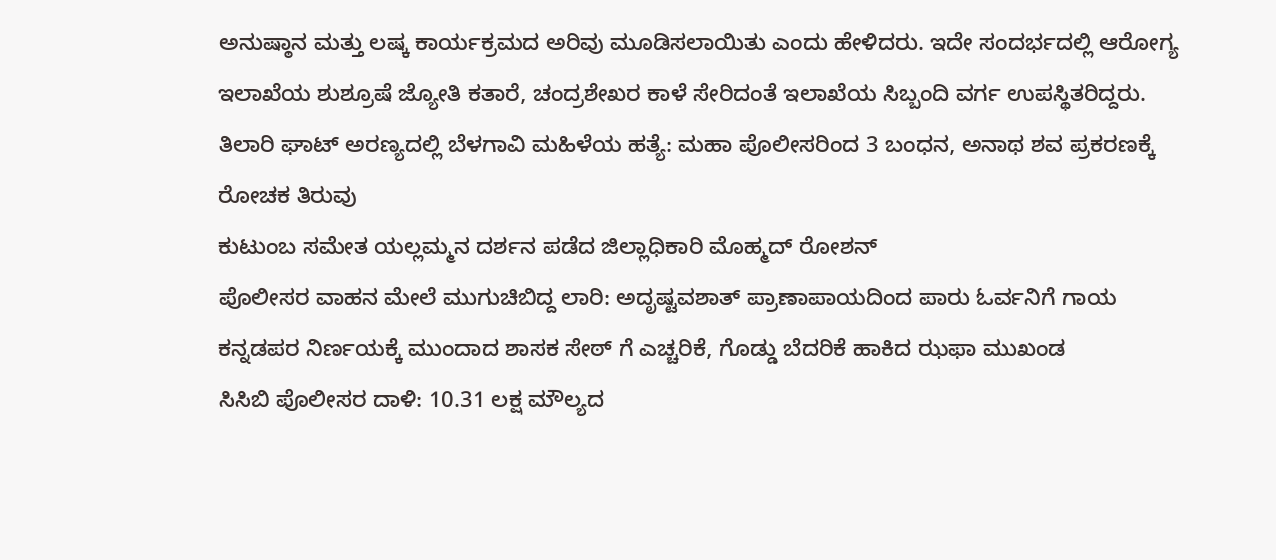ಅನುಷ್ಠಾನ ಮತ್ತು ಲಷ್ಕ ಕಾರ್ಯಕ್ರಮದ ಅರಿವು ಮೂಡಿಸಲಾಯಿತು ಎಂದು ಹೇಳಿದರು. ಇದೇ ಸಂದರ್ಭದಲ್ಲಿ ಆರೋಗ್ಯ ಇಲಾಖೆಯ ಶುಶ್ರೂಷೆ ಜ್ಯೋತಿ ಕತಾರೆ, ಚಂದ್ರಶೇಖರ ಕಾಳೆ ಸೇರಿದಂತೆ ಇಲಾಖೆಯ ಸಿಬ್ಬಂದಿ ವರ್ಗ ಉಪಸ್ಥಿತರಿದ್ದರು.
ತಿಲಾರಿ ಘಾಟ್ ಅರಣ್ಯದಲ್ಲಿ ಬೆಳಗಾವಿ ಮಹಿಳೆಯ ಹತ್ಯೆ: ಮಹಾ ಪೊಲೀಸರಿಂದ 3 ಬಂಧನ, ಅನಾಥ ಶವ ಪ್ರಕರಣಕ್ಕೆ ರೋಚಕ ತಿರುವು
ಕುಟುಂಬ ಸಮೇತ ಯಲ್ಲಮ್ಮನ ದರ್ಶನ ಪಡೆದ ಜಿಲ್ಲಾಧಿಕಾರಿ ಮೊಹ್ಮದ್ ರೋಶನ್
ಪೊಲೀಸರ ವಾಹನ ಮೇಲೆ ಮುಗುಚಿಬಿದ್ದ ಲಾರಿ: ಅದೃಷ್ಟವಶಾತ್ ಪ್ರಾಣಾಪಾಯದಿಂದ ಪಾರು ಓರ್ವನಿಗೆ ಗಾಯ
ಕನ್ನಡಪರ ನಿರ್ಣಯಕ್ಕೆ ಮುಂದಾದ ಶಾಸಕ ಸೇಠ್ ಗೆ ಎಚ್ಚರಿಕೆ, ಗೊಡ್ಡು ಬೆದರಿಕೆ ಹಾಕಿದ ಝಫಾ ಮುಖಂಡ
ಸಿಸಿಬಿ ಪೊಲೀಸರ ದಾಳಿ: 10.31 ಲಕ್ಷ ಮೌಲ್ಯದ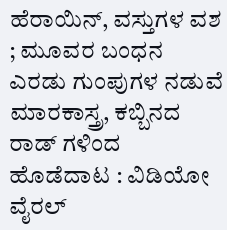ಹೆರಾಯಿನ್, ವಸ್ತುಗಳ ವಶ ; ಮೂವರ ಬಂಧನ
ಎರಡು ಗುಂಪುಗಳ ನಡುವೆ ಮಾರಕಾಸ್ತ್ರ, ಕಬ್ಬಿನದ ರಾಡ್ ಗಳಿಂದ ಹೊಡೆದಾಟ : ವಿಡಿಯೋ ವೈರಲ್